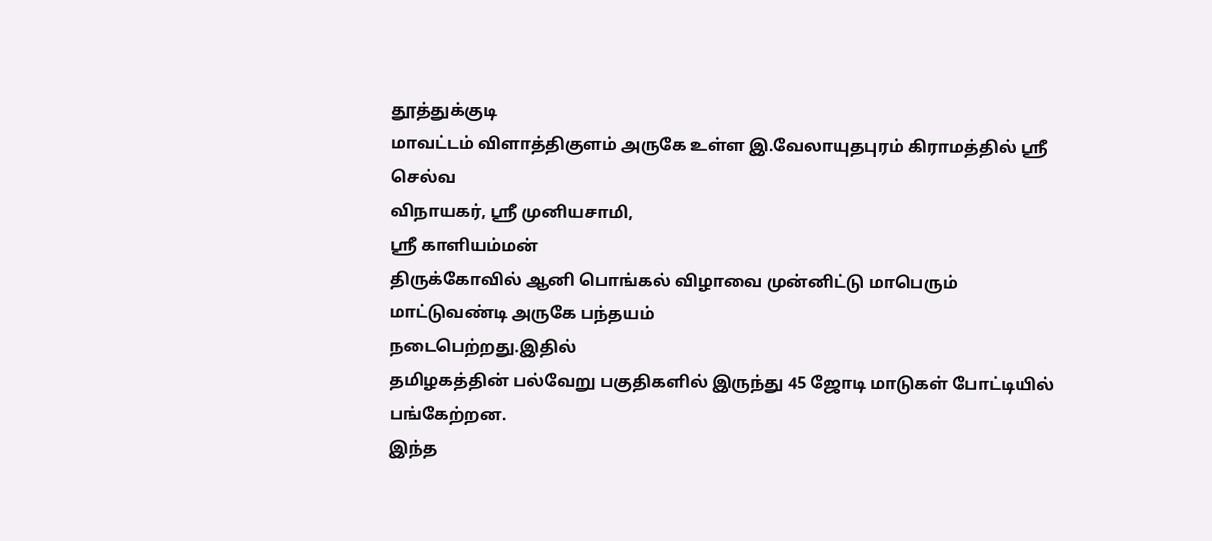தூத்துக்குடி
மாவட்டம் விளாத்திகுளம் அருகே உள்ள இ.வேலாயுதபுரம் கிராமத்தில் ஸ்ரீ செல்வ
விநாயகர், ஸ்ரீ முனியசாமி,
ஸ்ரீ காளியம்மன்
திருக்கோவில் ஆனி பொங்கல் விழாவை முன்னிட்டு மாபெரும் மாட்டுவண்டி அருகே பந்தயம்
நடைபெற்றது.இதில்
தமிழகத்தின் பல்வேறு பகுதிகளில் இருந்து 45 ஜோடி மாடுகள் போட்டியில் பங்கேற்றன.
இந்த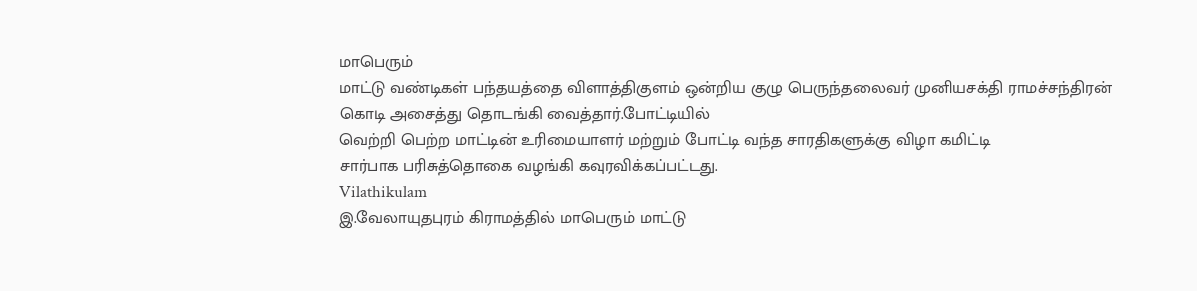மாபெரும்
மாட்டு வண்டிகள் பந்தயத்தை விளாத்திகுளம் ஒன்றிய குழு பெருந்தலைவர் முனியசக்தி ராமச்சந்திரன் கொடி அசைத்து தொடங்கி வைத்தார்.போட்டியில்
வெற்றி பெற்ற மாட்டின் உரிமையாளர் மற்றும் போட்டி வந்த சாரதிகளுக்கு விழா கமிட்டி
சார்பாக பரிசுத்தொகை வழங்கி கவுரவிக்கப்பட்டது.
Vilathikulam
இ.வேலாயுதபுரம் கிராமத்தில் மாபெரும் மாட்டு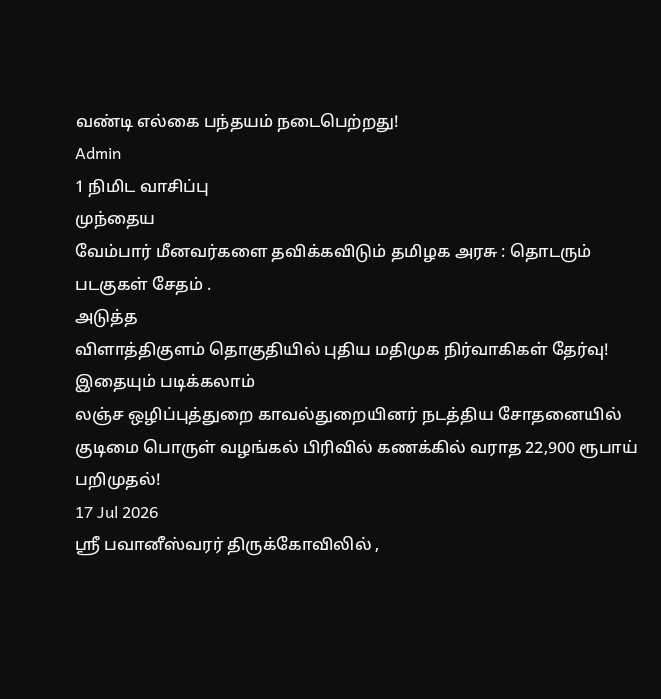வண்டி எல்கை பந்தயம் நடைபெற்றது!
Admin
1 நிமிட வாசிப்பு
முந்தைய
வேம்பார் மீனவர்களை தவிக்கவிடும் தமிழக அரசு : தொடரும் படகுகள் சேதம் .
அடுத்த
விளாத்திகுளம் தொகுதியில் புதிய மதிமுக நிர்வாகிகள் தேர்வு!
இதையும் படிக்கலாம்
லஞ்ச ஒழிப்புத்துறை காவல்துறையினர் நடத்திய சோதனையில் குடிமை பொருள் வழங்கல் பிரிவில் கணக்கில் வராத 22,900 ரூபாய் பறிமுதல்!
17 Jul 2026
ஸ்ரீ பவானீஸ்வரர் திருக்கோவிலில் ,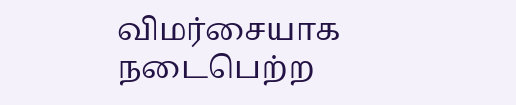விமர்சையாக நடைபெற்ற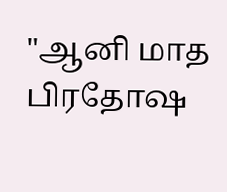"ஆனி மாத பிரதோஷ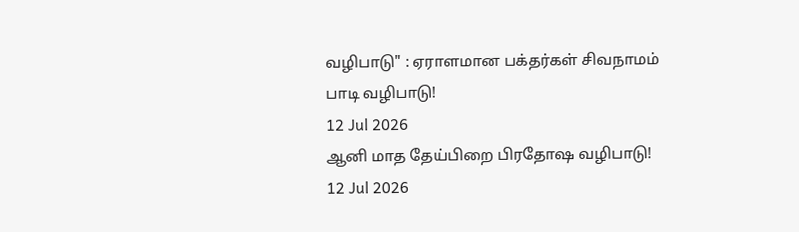வழிபாடு" : ஏராளமான பக்தர்கள் சிவநாமம் பாடி வழிபாடு!
12 Jul 2026
ஆனி மாத தேய்பிறை பிரதோஷ வழிபாடு!
12 Jul 2026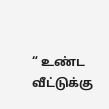“ உண்ட வீட்டுக்கு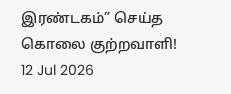இரண்டகம்” செய்த கொலை குற்றவாளி!
12 Jul 2026